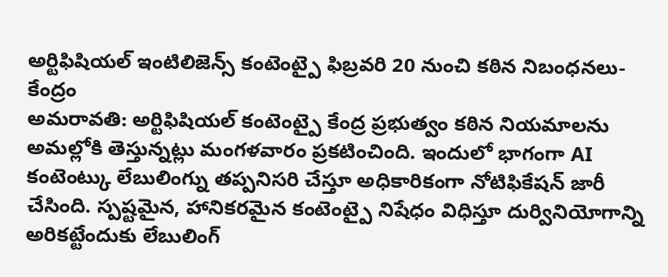అర్టిఫిషియల్ ఇంటిలిజెన్స్ కంటెంట్పై ఫిబ్రవరి 20 నుంచి కఠిన నిబంధనలు-కేంద్రం
అమరావతి: అర్టిఫిషియల్ కంటెంట్పై కేంద్ర ప్రభుత్వం కఠిన నియమాలను అమల్లోకి తెస్తున్నట్లు మంగళవారం ప్రకటించింది. ఇందులో భాగంగా AI కంటెంట్కు లేబులింగ్ను తప్పనిసరి చేస్తూ అధికారికంగా నోటిఫికేషన్ జారీ చేసింది. స్పష్టమైన, హానికరమైన కంటెంట్పై నిషేధం విధిస్తూ దుర్వినియోగాన్ని అరికట్టేందుకు లేబులింగ్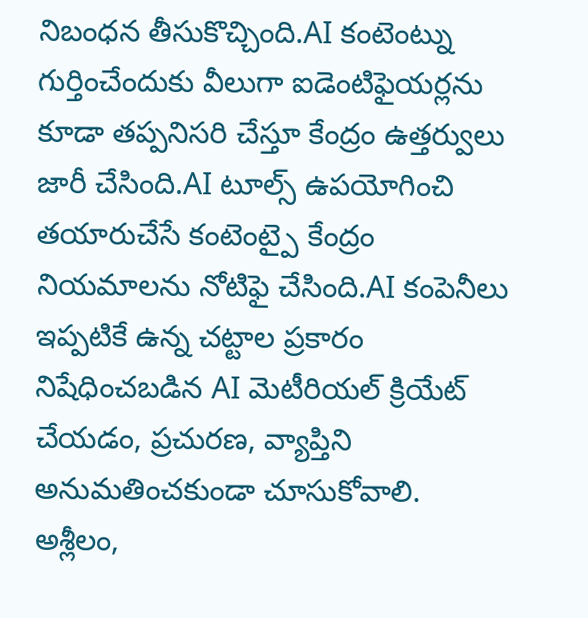నిబంధన తీసుకొచ్చింది.AI కంటెంట్ను గుర్తించేందుకు వీలుగా ఐడెంటిఫైయర్లను కూడా తప్పనిసరి చేస్తూ కేంద్రం ఉత్తర్వులు జారీ చేసింది.AI టూల్స్ ఉపయోగించి తయారుచేసే కంటెంట్పై కేంద్రం నియమాలను నోటిఫై చేసింది.AI కంపెనీలు ఇప్పటికే ఉన్న చట్టాల ప్రకారం నిషేధించబడిన AI మెటీరియల్ క్రియేట్ చేయడం, ప్రచురణ, వ్యాప్తిని అనుమతించకుండా చూసుకోవాలి.
అశ్లీలం,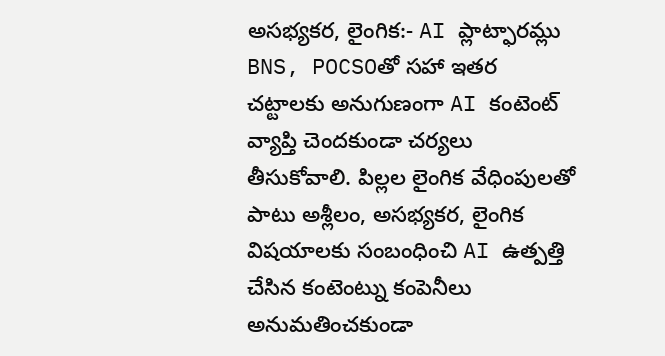అసభ్యకర, లైంగిక:- AI ప్లాట్ఫారమ్లు BNS, POCSOతో సహా ఇతర చట్టాలకు అనుగుణంగా AI కంటెంట్ వ్యాప్తి చెందకుండా చర్యలు తీసుకోవాలి. పిల్లల లైంగిక వేధింపులతో పాటు అశ్లీలం, అసభ్యకర, లైంగిక విషయాలకు సంబంధించి AI ఉత్పత్తి చేసిన కంటెంట్ను కంపెనీలు అనుమతించకుండా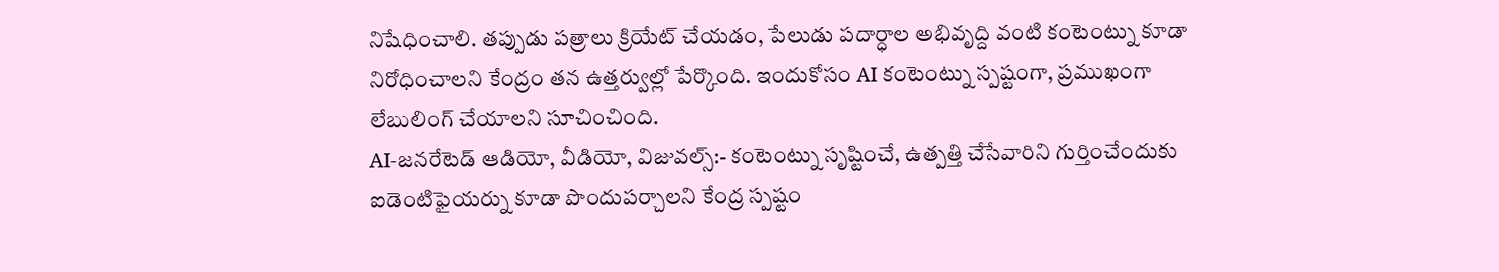నిషేధించాలి. తప్పుడు పత్రాలు క్రియేట్ చేయడం, పేలుడు పదార్ధాల అభివృద్ది వంటి కంటెంట్ను కూడా నిరోధించాలని కేంద్రం తన ఉత్తర్వుల్లో పేర్కొంది. ఇందుకోసం AI కంటెంట్ను స్పష్టంగా, ప్రముఖంగా లేబులింగ్ చేయాలని సూచించింది.
AI-జనరేటెడ్ ఆడియో, వీడియో, విజువల్స్:- కంటెంట్ను సృష్టించే, ఉత్పత్తి చేసేవారిని గుర్తించేందుకు ఐడెంటిఫైయర్ను కూడా పొందుపర్చాలని కేంద్ర స్పష్టం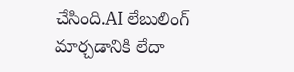చేసింది.AI లేబులింగ్ మార్చడానికి లేదా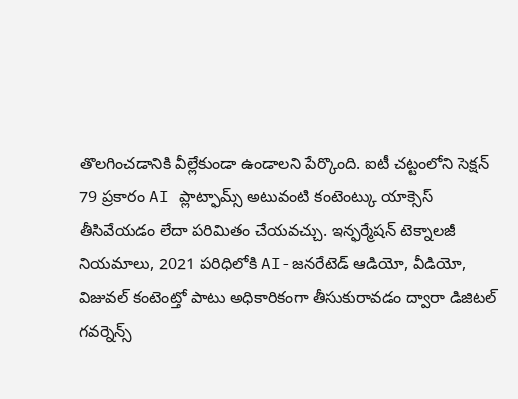తొలగించడానికి వీల్లేకుండా ఉండాలని పేర్కొంది. ఐటీ చట్టంలోని సెక్షన్ 79 ప్రకారం AI ప్లాట్ఫామ్స్ అటువంటి కంటెంట్కు యాక్సెస్ తీసివేయడం లేదా పరిమితం చేయవచ్చు. ఇన్ఫర్మేషన్ టెక్నాలజీ నియమాలు, 2021 పరిధిలోకి AI-జనరేటెడ్ ఆడియో, వీడియో, విజువల్ కంటెంట్తో పాటు అధికారికంగా తీసుకురావడం ద్వారా డిజిటల్ గవర్నెన్స్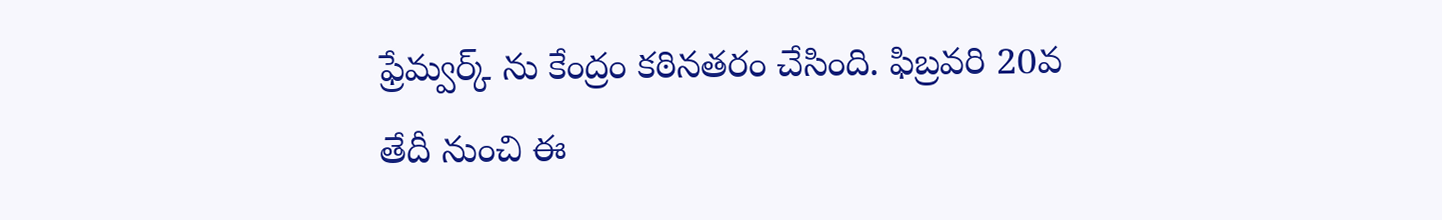ఫ్రేమ్వర్క్ ను కేంద్రం కఠినతరం చేసింది. ఫిబ్రవరి 20వ తేదీ నుంచి ఈ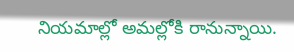నియమాల్లో అమల్లోకి రానున్నాయి.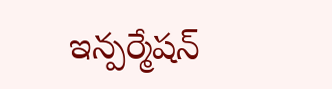ఇన్పర్మేషన్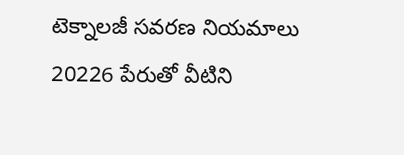టెక్నాలజీ సవరణ నియమాలు 20226 పేరుతో వీటిని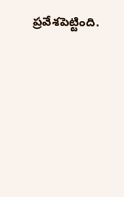ప్రవేశపెట్టింది.